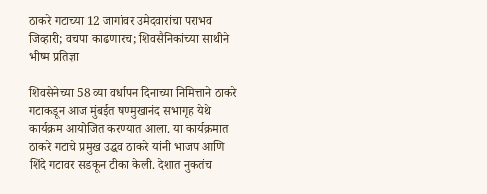ठाकरे गटाच्या 12 जागांवर उमेदवारांचा पराभव जिव्हारी; वचपा काढणारच; शिवसैनिकांच्या साथीने भीष्म प्रतिज्ञा

शिवसेनेच्या 58 व्या वर्धापन दिनाच्या निमित्ताने ठाकरे गटाकडून आज मुंबईत षण्मुखानंद सभागृह येथे कार्यक्रम आयोजित करण्यात आला. या कार्यक्रमात ठाकरे गटाचे प्रमुख उद्धव ठाकरे यांनी भाजप आणि शिंदे गटावर सडकून टीका केली. देशात नुकतंच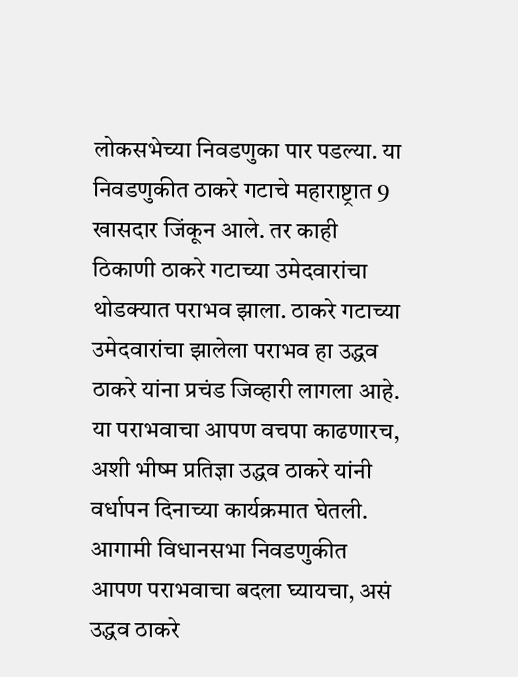लोकसभेच्या निवडणुका पार पडल्या. या निवडणुकीत ठाकरे गटाचे महाराष्ट्रात 9 खासदार जिंकून आले. तर काही ठिकाणी ठाकरे गटाच्या उमेदवारांचा थोडक्यात पराभव झाला. ठाकरे गटाच्या उमेदवारांचा झालेला पराभव हा उद्धव ठाकरे यांना प्रचंड जिव्हारी लागला आहे. या पराभवाचा आपण वचपा काढणारच, अशी भीष्म प्रतिज्ञा उद्धव ठाकरे यांनी वर्धापन दिनाच्या कार्यक्रमात घेतली. आगामी विधानसभा निवडणुकीत आपण पराभवाचा बदला घ्यायचा, असं उद्धव ठाकरे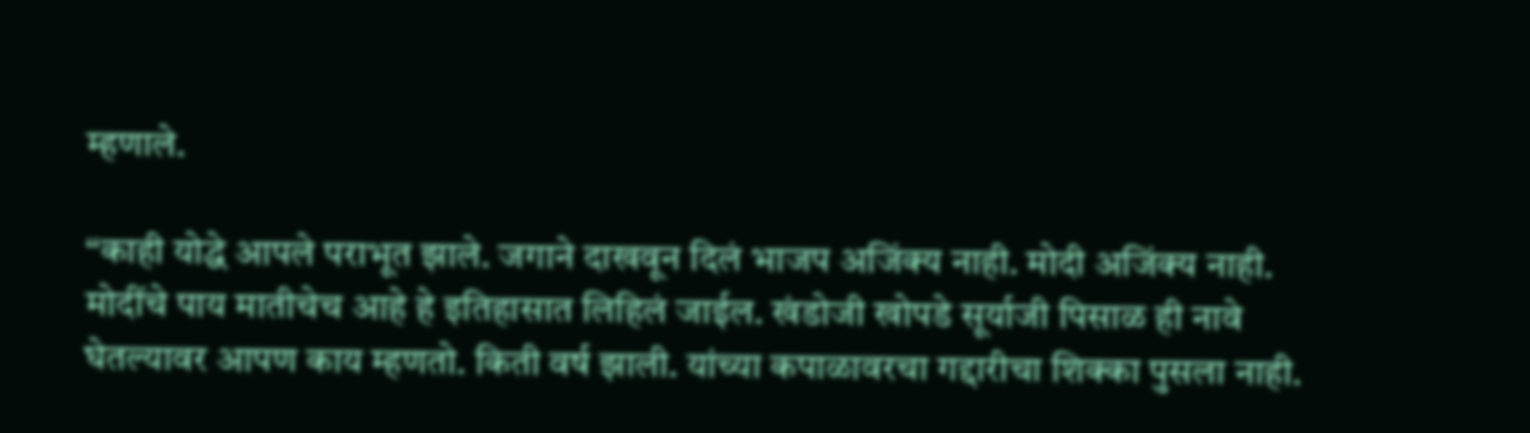म्हणाले.

“काही योद्धे आपले पराभूत झाले. जगाने दाखवून दिलं भाजप अजिंक्य नाही. मोदी अजिंक्य नाही. मोदींचे पाय मातीचेच आहे हे इतिहासात लिहिलं जाईल. खंडोजी खोपडे सूर्याजी पिसाळ ही नावे घेतल्यावर आपण काय म्हणतो. किती वर्ष झाली. यांच्या कपाळावरचा गद्दारीचा शिक्का पुसला नाही.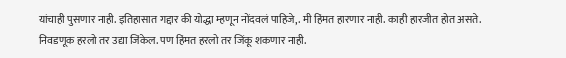यांचाही पुसणार नाही. इतिहासात गद्दार की योद्धा म्हणून नोंदवलं पाहिजे,. मी हिंमत हारणार नाही. काही हारजीत होत असते. निवडणूक हरलो तर उद्या जिंकेल. पण हिंमत हरलो तर जिंकू शकणार नाही.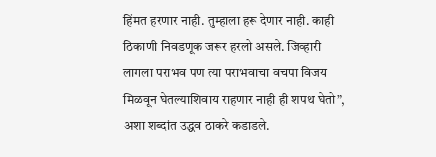हिंमत हरणार नाही. तुम्हाला हरू देणार नाही. काही ठिकाणी निवडणूक जरूर हरलो असले. जिव्हारी लागला पराभव पण त्या पराभवाचा वचपा विजय मिळवून घेतल्याशिवाय राहणार नाही ही शपथ घेतो”, अशा शब्दांत उद्धव ठाकरे कडाडले.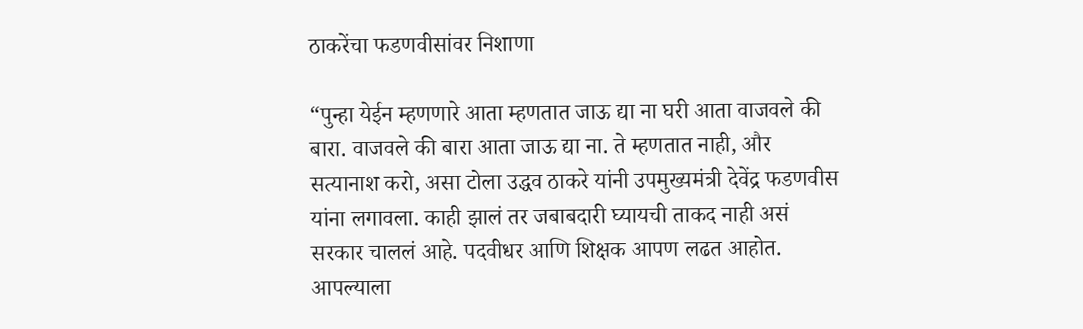ठाकरेंचा फडणवीसांवर निशाणा

“पुन्हा येईन म्हणणारे आता म्हणतात जाऊ द्या ना घरी आता वाजवले की बारा. वाजवले की बारा आता जाऊ द्या ना. ते म्हणतात नाही, और सत्यानाश करो, असा टोला उद्धव ठाकरे यांनी उपमुख्यमंत्री देवेंद्र फडणवीस यांना लगावला. काही झालं तर जबाबदारी घ्यायची ताकद नाही असं सरकार चाललं आहे. पदवीधर आणि शिक्षक आपण लढत आहोत. आपल्याला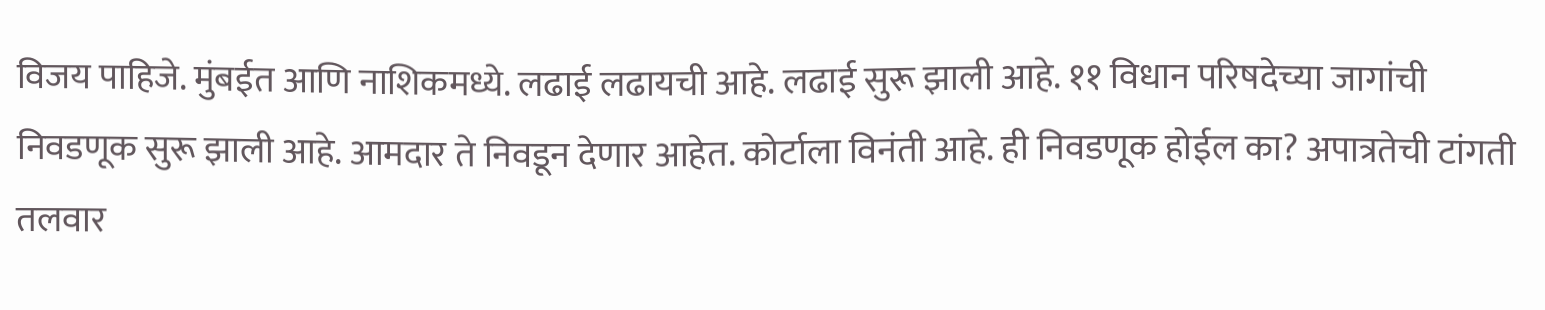विजय पाहिजे. मुंबईत आणि नाशिकमध्ये. लढाई लढायची आहे. लढाई सुरू झाली आहे. ११ विधान परिषदेच्या जागांची निवडणूक सुरू झाली आहे. आमदार ते निवडून देणार आहेत. कोर्टाला विनंती आहे. ही निवडणूक होईल का? अपात्रतेची टांगती तलवार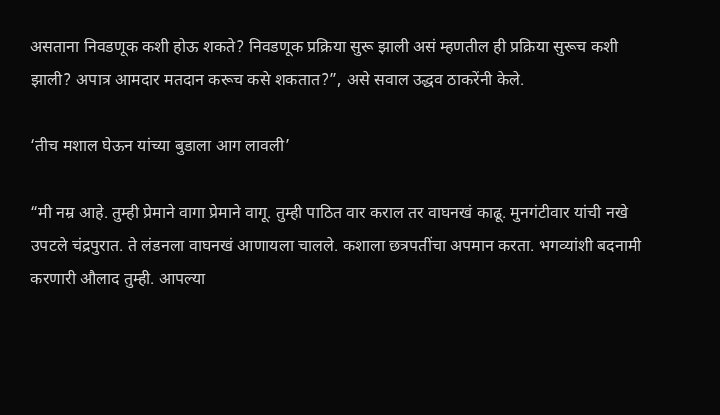असताना निवडणूक कशी होऊ शकते? निवडणूक प्रक्रिया सुरू झाली असं म्हणतील ही प्रक्रिया सुरूच कशी झाली? अपात्र आमदार मतदान करूच कसे शकतात?”, असे सवाल उद्धव ठाकरेंनी केले.

‘तीच मशाल घेऊन यांच्या बुडाला आग लावली’

“मी नम्र आहे. तुम्ही प्रेमाने वागा प्रेमाने वागू. तुम्ही पाठित वार कराल तर वाघनखं काढू. मुनगंटीवार यांची नखे उपटले चंद्रपुरात. ते लंडनला वाघनखं आणायला चालले. कशाला छत्रपतींचा अपमान करता. भगव्यांशी बदनामी करणारी औलाद तुम्ही. आपल्या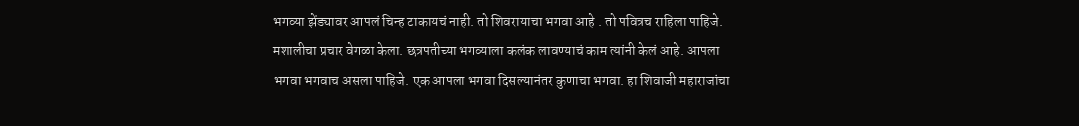भगव्या झेंड्यावर आपलं चिन्ह टाकायचं नाही. तो शिवरायाचा भगवा आहे . तो पवित्रच राहिला पाहिजे. मशालीचा प्रचार वेगळा केला. छत्रपतीच्या भगव्याला कलंक लावण्याचं काम त्यांनी केलं आहे. आपला भगवा भगवाच असला पाहिजे. एक आपला भगवा दिसल्यानंतर कुणाचा भगवा. हा शिवाजी महाराजांचा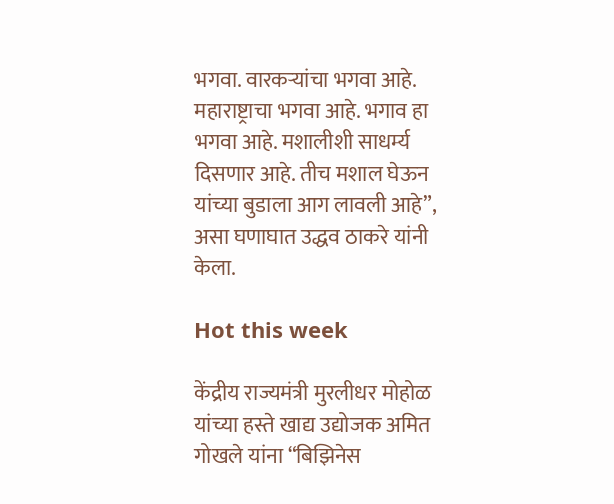भगवा. वारकऱ्यांचा भगवा आहे. महाराष्ट्राचा भगवा आहे. भगाव हा भगवा आहे. मशालीशी साधर्म्य दिसणार आहे. तीच मशाल घेऊन यांच्या बुडाला आग लावली आहे”, असा घणाघात उद्धव ठाकरे यांनी केला.

Hot this week

केंद्रीय राज्यमंत्री मुरलीधर मोहोळ यांच्या हस्ते खाद्य उद्योजक अमित गोखले यांना “बिझिनेस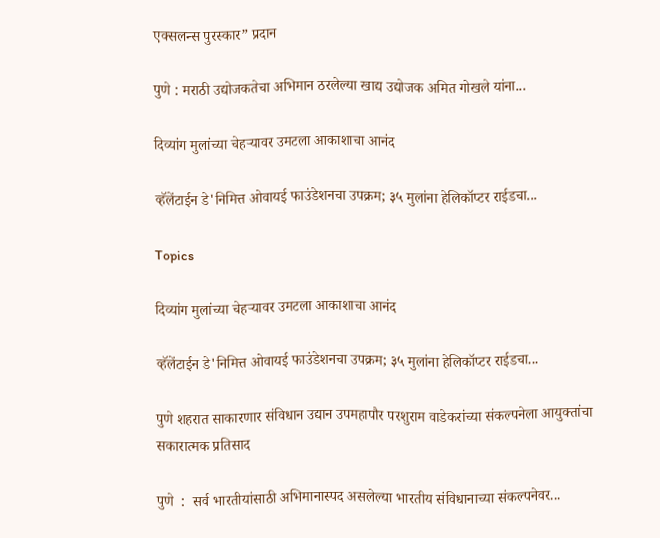एक्सलन्स पुरस्कार” प्रदान

पुणे : मराठी उद्योजकतेचा अभिमान ठरलेल्या खाद्य उद्योजक अमित गोखले यांना...

दिव्यांग मुलांच्या चेहऱ्यावर उमटला आकाशाचा आनंद

व्हॅलेंटाईन डे'निमित्त ओवायई फाउंडेशनचा उपक्रम; ३५ मुलांना हेलिकॉप्टर राईडचा...

Topics

दिव्यांग मुलांच्या चेहऱ्यावर उमटला आकाशाचा आनंद

व्हॅलेंटाईन डे'निमित्त ओवायई फाउंडेशनचा उपक्रम; ३५ मुलांना हेलिकॉप्टर राईडचा...

पुणे शहरात साकारणार संविधान उद्यान उपमहापौर परशुराम वाडेकरांच्या संकल्पनेला आयुक्तांचा सकारात्मक प्रतिसाद

पुणे  :  सर्व भारतीयांसाठी अभिमानास्पद असलेल्या भारतीय संविधानाच्या संकल्पनेवर...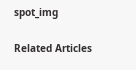spot_img

Related Articles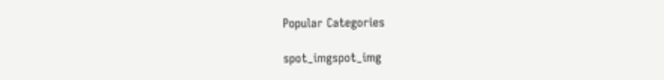Popular Categories

spot_imgspot_img